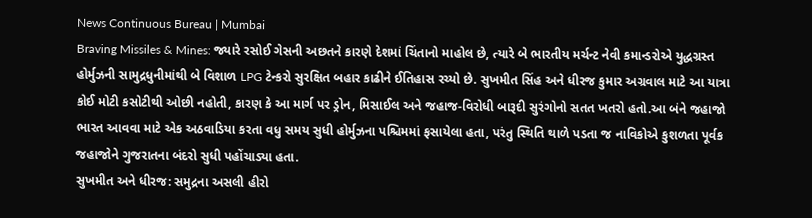News Continuous Bureau | Mumbai
Braving Missiles & Mines: જ્યારે રસોઈ ગેસની અછતને કારણે દેશમાં ચિંતાનો માહોલ છે, ત્યારે બે ભારતીય મર્ચન્ટ નેવી કમાન્ડરોએ યુદ્ધગ્રસ્ત હોર્મુઝની સામુદ્રધુનીમાંથી બે વિશાળ LPG ટેન્કરો સુરક્ષિત બહાર કાઢીને ઈતિહાસ રચ્યો છે. સુખમીત સિંહ અને ધીરજ કુમાર અગ્રવાલ માટે આ યાત્રા કોઈ મોટી કસોટીથી ઓછી નહોતી, કારણ કે આ માર્ગ પર ડ્રોન, મિસાઈલ અને જહાજ-વિરોધી બારૂદી સુરંગોનો સતત ખતરો હતો.આ બંને જહાજો ભારત આવવા માટે એક અઠવાડિયા કરતા વધુ સમય સુધી હોર્મુઝના પશ્ચિમમાં ફસાયેલા હતા, પરંતુ સ્થિતિ થાળે પડતા જ નાવિકોએ કુશળતા પૂર્વક જહાજોને ગુજરાતના બંદરો સુધી પહોંચાડ્યા હતા.
સુખમીત અને ધીરજ: સમુદ્રના અસલી હીરો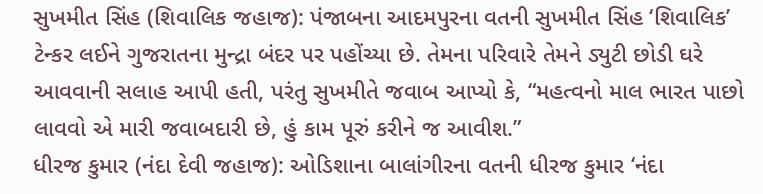સુખમીત સિંહ (શિવાલિક જહાજ): પંજાબના આદમપુરના વતની સુખમીત સિંહ ‘શિવાલિક’ ટેન્કર લઈને ગુજરાતના મુન્દ્રા બંદર પર પહોંચ્યા છે. તેમના પરિવારે તેમને ડ્યુટી છોડી ઘરે આવવાની સલાહ આપી હતી, પરંતુ સુખમીતે જવાબ આપ્યો કે, “મહત્વનો માલ ભારત પાછો લાવવો એ મારી જવાબદારી છે, હું કામ પૂરું કરીને જ આવીશ.”
ધીરજ કુમાર (નંદા દેવી જહાજ): ઓડિશાના બાલાંગીરના વતની ધીરજ કુમાર ‘નંદા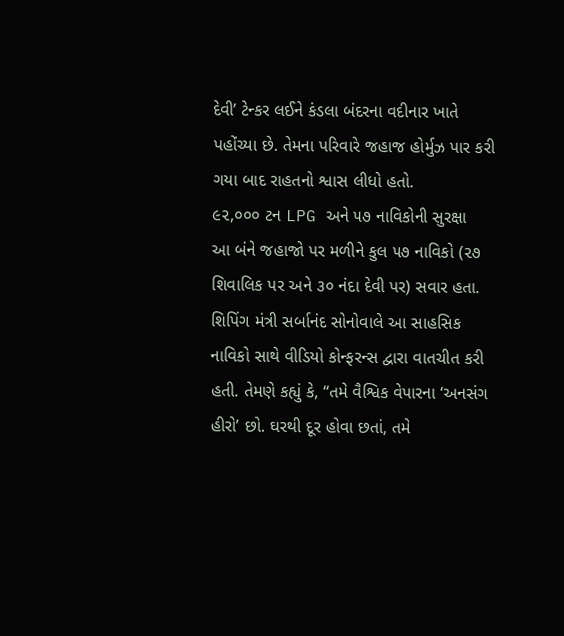દેવી’ ટેન્કર લઈને કંડલા બંદરના વદીનાર ખાતે પહોંચ્યા છે. તેમના પરિવારે જહાજ હોર્મુઝ પાર કરી ગયા બાદ રાહતનો શ્વાસ લીધો હતો.
૯૨,૦૦૦ ટન LPG અને ૫૭ નાવિકોની સુરક્ષા
આ બંને જહાજો પર મળીને કુલ ૫૭ નાવિકો (૨૭ શિવાલિક પર અને ૩૦ નંદા દેવી પર) સવાર હતા. શિપિંગ મંત્રી સર્બાનંદ સોનોવાલે આ સાહસિક નાવિકો સાથે વીડિયો કોન્ફરન્સ દ્વારા વાતચીત કરી હતી. તેમણે કહ્યું કે, “તમે વૈશ્વિક વેપારના ‘અનસંગ હીરો’ છો. ઘરથી દૂર હોવા છતાં, તમે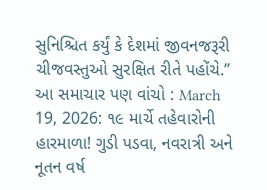સુનિશ્ચિત કર્યું કે દેશમાં જીવનજરૂરી ચીજવસ્તુઓ સુરક્ષિત રીતે પહોંચે.”
આ સમાચાર પણ વાંચો : March 19, 2026: ૧૯ માર્ચે તહેવારોની હારમાળા! ગુડી પડવા, નવરાત્રી અને નૂતન વર્ષ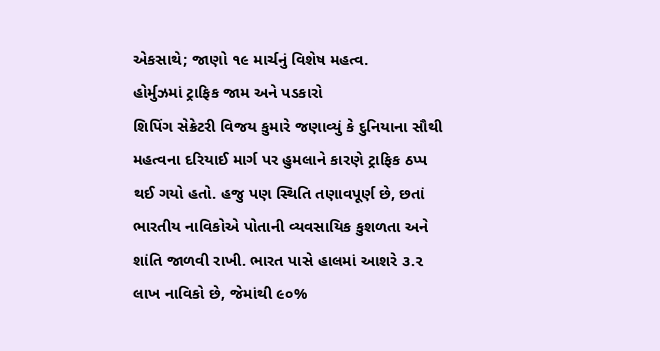એકસાથે; જાણો ૧૯ માર્ચનું વિશેષ મહત્વ.
હોર્મુઝમાં ટ્રાફિક જામ અને પડકારો
શિપિંગ સેક્રેટરી વિજય કુમારે જણાવ્યું કે દુનિયાના સૌથી મહત્વના દરિયાઈ માર્ગ પર હુમલાને કારણે ટ્રાફિક ઠપ્પ થઈ ગયો હતો. હજુ પણ સ્થિતિ તણાવપૂર્ણ છે, છતાં ભારતીય નાવિકોએ પોતાની વ્યવસાયિક કુશળતા અને શાંતિ જાળવી રાખી. ભારત પાસે હાલમાં આશરે ૩.૨ લાખ નાવિકો છે, જેમાંથી ૯૦%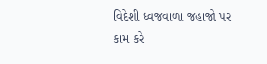વિદેશી ધ્વજવાળા જહાજો પર કામ કરે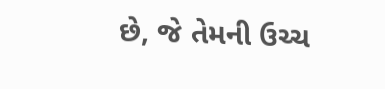છે, જે તેમની ઉચ્ચ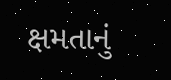ક્ષમતાનું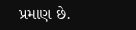પ્રમાણ છે.